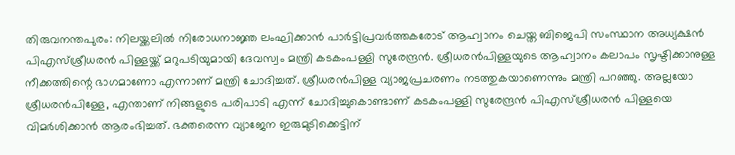തിരുവനന്തപുരം: നിലയ്ക്കലിൽ നിരോധനാജ്ഞ ലംഘിക്കാൻ പാർട്ടിപ്രവർത്തകരോട് ആഹ്വാനം ചെയ്ത ബിജെപി സംസ്ഥാന അധ്യക്ഷൻ പിഎസ്ശ്രീധരൻ പിള്ളയ്ക്ക് മറുപടിയുമായി ദേവസ്വം മന്ത്രി കടകംപള്ളി സുരേന്ദ്രൻ. ശ്രീധരൻപിള്ളയുടെ ആഹ്വാനം കലാപം സൃഷ്ടിക്കാനുള്ള നീക്കത്തിന്റെ ഭാഗമാണോ എന്നാണ് മന്ത്രി ചോദിച്ചത്. ശ്രീധരൻപിള്ള വ്യാജപ്രചരണം നടത്തുകയാണെന്നും മന്ത്രി പറഞ്ഞു. അല്ലയോ ശ്രീധരൻപിള്ളേ, എന്താണ് നിങ്ങളുടെ പരിപാടി എന്ന് ചോദിച്ചുകൊണ്ടാണ് കടകംപള്ളി സുരേന്ദ്രൻ പിഎസ്ശ്രീധരൻ പിള്ളയെ വിമർശിക്കാൻ ആരംഭിച്ചത്. ഭക്തരെന്ന വ്യാജേന ഇരുമുടിക്കെട്ടിന്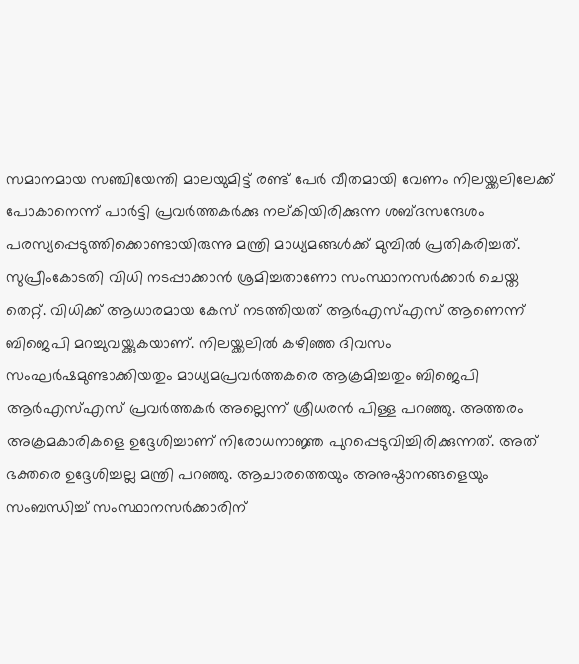സമാനമായ സഞ്ചിയേന്തി മാലയുമിട്ട് രണ്ട് പേർ വീതമായി വേണം നിലയ്ക്കലിലേക്ക് പോകാനെന്ന് പാർട്ടി പ്രവർത്തകർക്കു നല്കിയിരിക്കുന്ന ശബ്ദസന്ദേശം പരസ്യപ്പെടുത്തിക്കൊണ്ടായിരുന്നു മന്ത്രി മാധ്യമങ്ങൾക്ക് മുമ്പിൽ പ്രതികരിച്ചത്. സുപ്രീംകോടതി വിധി നടപ്പാക്കാൻ ശ്രമിച്ചതാണോ സംസ്ഥാനസർക്കാർ ചെയ്ത തെറ്റ്. വിധിക്ക് ആധാരമായ കേസ് നടത്തിയത് ആർഎസ്എസ് ആണെന്ന് ബിജെപി മറച്ചുവയ്ക്കുകയാണ്. നിലയ്ക്കലിൽ കഴിഞ്ഞ ദിവസം സംഘർഷമുണ്ടാക്കിയതും മാധ്യമപ്രവർത്തകരെ ആക്രമിച്ചതും ബിജെപി ആർഎസ്എസ് പ്രവർത്തകർ അല്ലെന്ന് ശ്രീധരൻ പിള്ള പറഞ്ഞു. അത്തരം അക്രമകാരികളെ ഉദ്ദേശിച്ചാണ് നിരോധനാജ്ഞ പുറപ്പെടുവിച്ചിരിക്കുന്നത്. അത് ഭക്തരെ ഉദ്ദേശിച്ചല്ല മന്ത്രി പറഞ്ഞു. ആചാരത്തെയും അനുഷ്ഠാനങ്ങളെയും സംബന്ധിച്ച് സംസ്ഥാനസർക്കാരിന്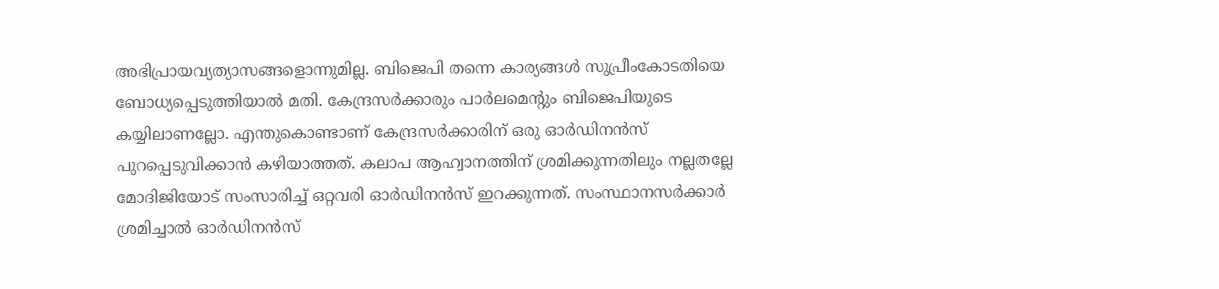അഭിപ്രായവ്യത്യാസങ്ങളൊന്നുമില്ല. ബിജെപി തന്നെ കാര്യങ്ങൾ സുപ്രീംകോടതിയെ ബോധ്യപ്പെടുത്തിയാൽ മതി. കേന്ദ്രസർക്കാരും പാർലമെന്റും ബിജെപിയുടെ കയ്യിലാണല്ലോ. എന്തുകൊണ്ടാണ് കേന്ദ്രസർക്കാരിന് ഒരു ഓർഡിനൻസ് പുറപ്പെടുവിക്കാൻ കഴിയാത്തത്. കലാപ ആഹ്വാനത്തിന് ശ്രമിക്കുന്നതിലും നല്ലതല്ലേ മോദിജിയോട് സംസാരിച്ച് ഒറ്റവരി ഓർഡിനൻസ് ഇറക്കുന്നത്. സംസ്ഥാനസർക്കാർ ശ്രമിച്ചാൽ ഓർഡിനൻസ്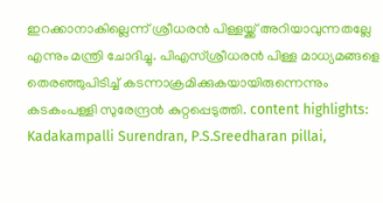ഇറക്കാനാകില്ലെന്ന് ശ്രീധരൻ പിള്ളയ്ക്ക് അറിയാവുന്നതല്ലേ എന്നും മന്ത്രി ചോദിച്ചു. പിഎസ്ശ്രീധരൻ പിള്ള മാധ്യമങ്ങളെ തെരഞ്ഞുപിടിച്ച് കടന്നാക്രമിക്കുകയായിരുന്നെന്നും കടകംപള്ളി സുരേന്ദ്രൻ കുറ്റപ്പെടുത്തി. content highlights: Kadakampalli Surendran, P.S.Sreedharan pillai,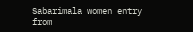Sabarimala women entry
from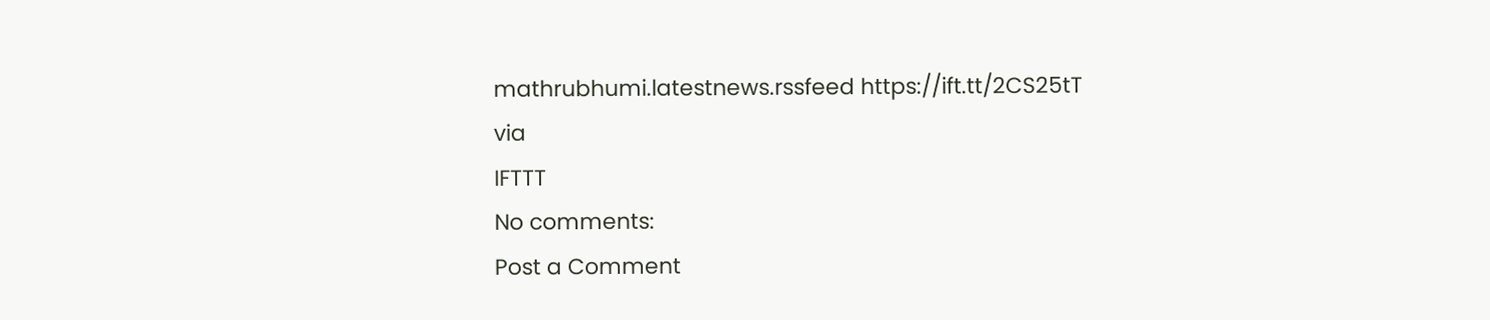mathrubhumi.latestnews.rssfeed https://ift.tt/2CS25tT
via
IFTTT
No comments:
Post a Comment